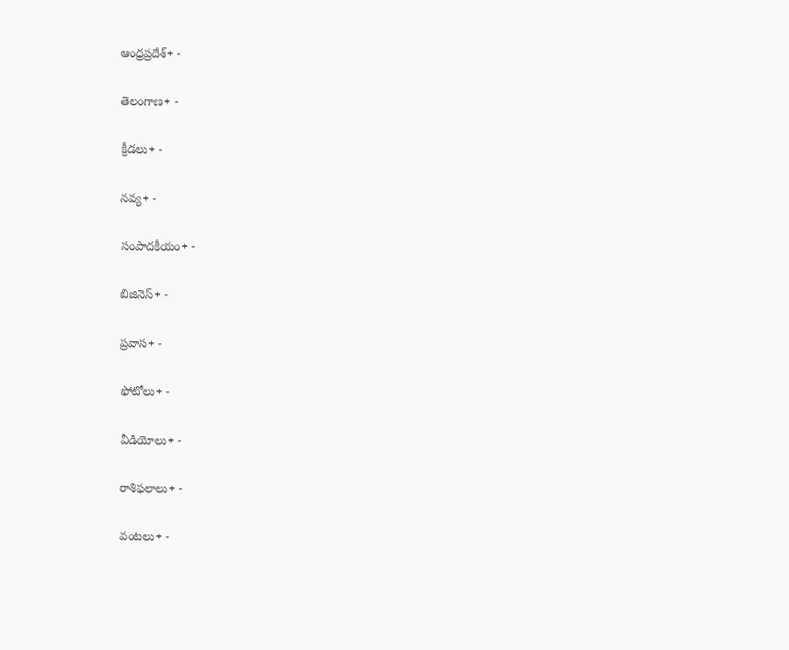ఆంధ్రప్రదేశ్+ -

తెలంగాణ+ -

క్రీడలు+ -

నవ్య+ -

సంపాదకీయం+ -

బిజినెస్+ -

ప్రవాస+ -

ఫోటోలు+ -

వీడియోలు+ -

రాశిఫలాలు+ -

వంటలు+ -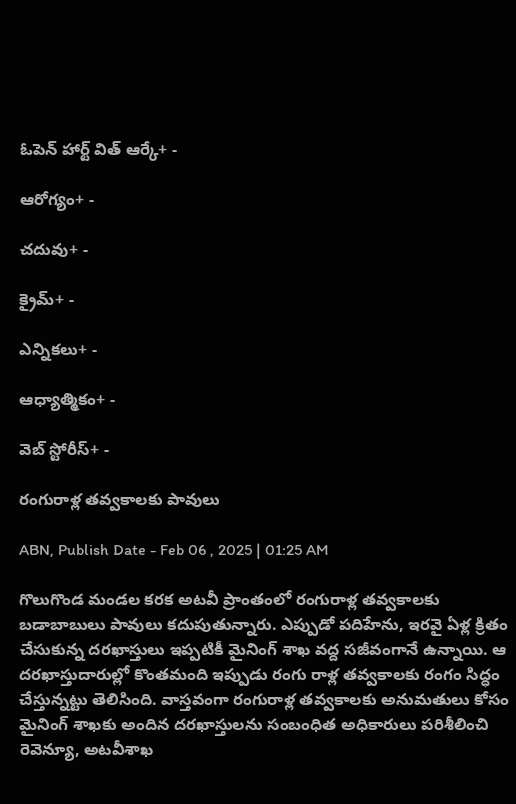ఓపెన్ హార్ట్ విత్ ఆర్కే+ -

ఆరోగ్యం+ -

చదువు+ -

క్రైమ్+ -

ఎన్నికలు+ -

ఆధ్యాత్మికం+ -

వెబ్ స్టోరీస్+ -

రంగురాళ్ల తవ్వకాలకు పావులు

ABN, Publish Date - Feb 06 , 2025 | 01:25 AM

గొలుగొండ మండల కరక అటవీ ప్రాంతంలో రంగురాళ్ల తవ్వకాలకు బడాబాబులు పావులు కదుపుతున్నారు. ఎప్పుడో పదిహేను, ఇరవై ఏళ్ల క్రితం చేసుకున్న దరఖాస్తులు ఇప్పటికీ మైనింగ్‌ శాఖ వద్ద సజీవంగానే ఉన్నాయి. ఆ దరఖాస్తుదారుల్లో కొంతమంది ఇప్పుడు రంగు రాళ్ల తవ్వకాలకు రంగం సిద్ధం చేస్తున్నట్టు తెలిసింది. వాస్తవంగా రంగురాళ్ల తవ్వకాలకు అనుమతులు కోసం మైనింగ్‌ శాఖకు అందిన దరఖాస్తులను సంబంధిత అధికారులు పరిశీలించి రెవెన్యూ, అటవీశాఖ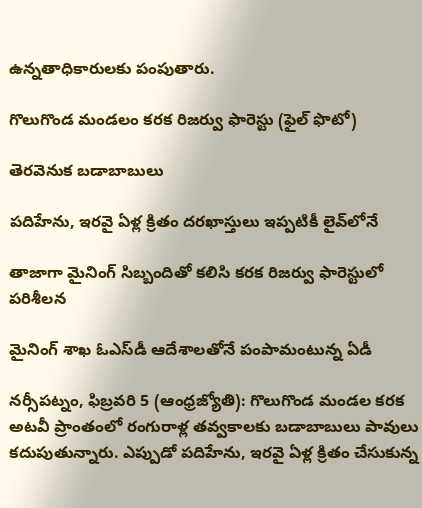ఉన్నతాధికారులకు పంపుతారు.

గొలుగొండ మండలం కరక రిజర్వు ఫారెస్టు (ఫైల్‌ ఫొటో)

తెరవెనుక బడాబాబులు

పదిహేను, ఇరవై ఏళ్ల క్రితం దరఖాస్తులు ఇప్పటికీ లైవ్‌లోనే

తాజాగా మైనింగ్‌ సిబ్బందితో కలిసి కరక రిజర్వు ఫారెస్టులో పరిశీలన

మైనింగ్‌ శాఖ ఓఎస్‌డీ ఆదేశాలతోనే పంపామంటున్న ఏడీ

నర్సీపట్నం, ఫిబ్రవరి 5 (ఆంధ్రజ్యోతి): గొలుగొండ మండల కరక అటవీ ప్రాంతంలో రంగురాళ్ల తవ్వకాలకు బడాబాబులు పావులు కదుపుతున్నారు. ఎప్పుడో పదిహేను, ఇరవై ఏళ్ల క్రితం చేసుకున్న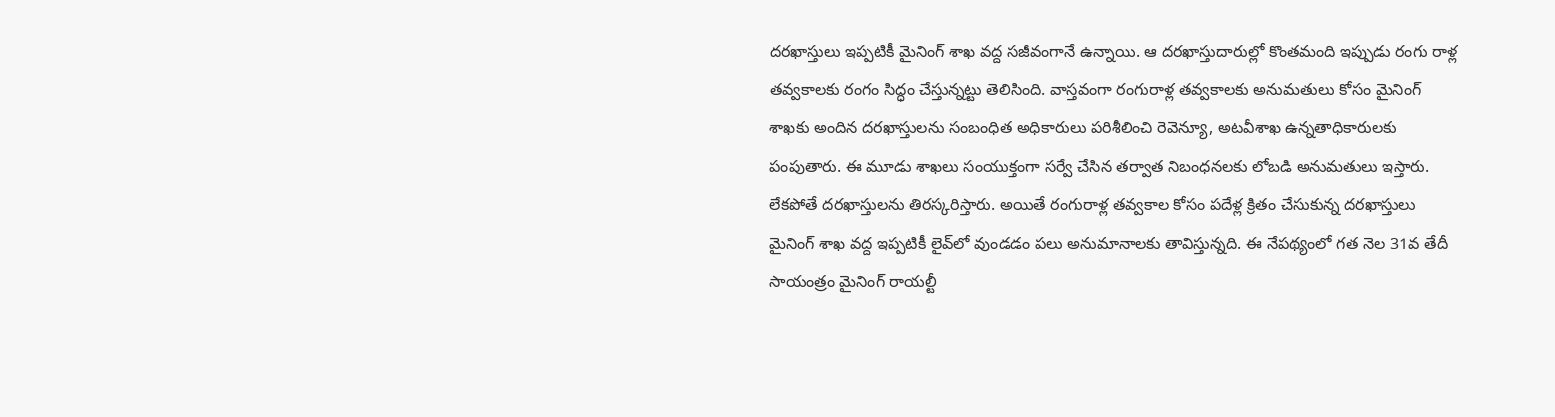దరఖాస్తులు ఇప్పటికీ మైనింగ్‌ శాఖ వద్ద సజీవంగానే ఉన్నాయి. ఆ దరఖాస్తుదారుల్లో కొంతమంది ఇప్పుడు రంగు రాళ్ల తవ్వకాలకు రంగం సిద్ధం చేస్తున్నట్టు తెలిసింది. వాస్తవంగా రంగురాళ్ల తవ్వకాలకు అనుమతులు కోసం మైనింగ్‌ శాఖకు అందిన దరఖాస్తులను సంబంధిత అధికారులు పరిశీలించి రెవెన్యూ, అటవీశాఖ ఉన్నతాధికారులకు పంపుతారు. ఈ మూడు శాఖలు సంయుక్తంగా సర్వే చేసిన తర్వాత నిబంధనలకు లోబడి అనుమతులు ఇస్తారు. లేకపోతే దరఖాస్తులను తిరస్కరిస్తారు. అయితే రంగురాళ్ల తవ్వకాల కోసం పదేళ్ల క్రితం చేసుకున్న దరఖాస్తులు మైనింగ్‌ శాఖ వద్ద ఇప్పటికీ లైవ్‌లో వుండడం పలు అనుమానాలకు తావిస్తున్నది. ఈ నేపథ్యంలో గత నెల 31వ తేదీ సాయంత్రం మైనింగ్‌ రాయల్టీ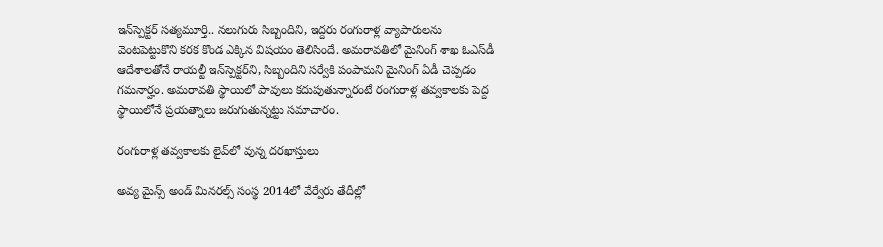ఇన్‌స్పెక్టర్‌ సత్యమూర్తి.. నలుగురు సిబ్బందిని, ఇద్దరు రంగురాళ్ల వ్యాపారులను వెంటపెట్టుకొని కరక కొండ ఎక్కిన విషయం తెలిసిందే. అమరావతిలో మైనింగ్‌ శాఖ ఓఎస్‌డీ ఆదేశాలతోనే రాయల్టీ ఇన్‌స్పెక్టర్‌ని, సిబ్బందిని సర్వేకి పంపామని మైనింగ్‌ ఏడీ చెప్పడం గమనార్హం. అమరావతి స్థాయిలో పావులు కదుపుతున్నారంటే రంగురాళ్ల తవ్వకాలకు పెద్ద స్థాయిలోనే ప్రయత్నాలు జరుగుతున్నట్టు సమాచారం.

రంగురాళ్ల తవ్వకాలకు లైవ్‌లో వున్న దరఖాస్తులు

అవ్య మైన్స్‌ అండ్‌ మినరల్స్‌ సంస్థ 2014లో వేర్వేరు తేదీల్లో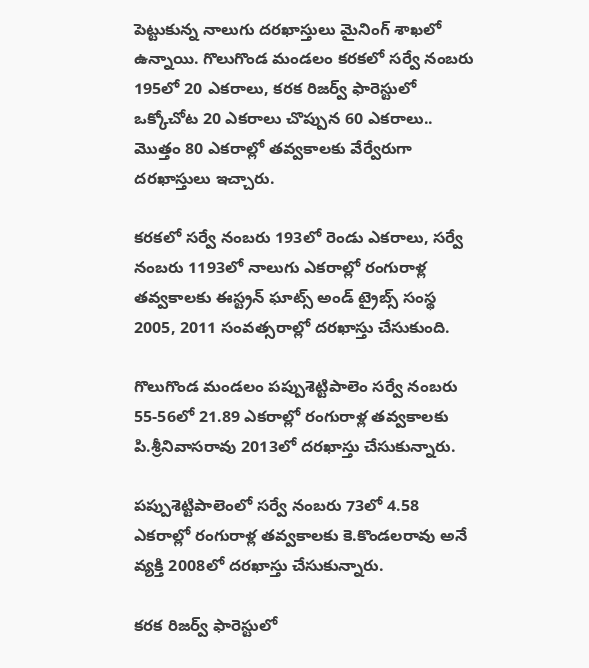పెట్టుకున్న నాలుగు దరఖాస్తులు మైనింగ్‌ శాఖలో ఉన్నాయి. గొలుగొండ మండలం కరకలో సర్వే నంబరు 195లో 20 ఎకరాలు, కరక రిజర్వ్‌ ఫారెస్టులో ఒక్కోచోట 20 ఎకరాలు చొప్పున 60 ఎకరాలు.. మొత్తం 80 ఎకరాల్లో తవ్వకాలకు వేర్వేరుగా దరఖాస్తులు ఇచ్చారు.

కరకలో సర్వే నంబరు 193లో రెండు ఎకరాలు, సర్వే నంబరు 1193లో నాలుగు ఎకరాల్లో రంగురాళ్ల తవ్వకాలకు ఈస్ట్రన్‌ ఘాట్స్‌ అండ్‌ ట్రైబ్స్‌ సంస్థ 2005, 2011 సంవత్సరాల్లో దరఖాస్తు చేసుకుంది.

గొలుగొండ మండలం పప్పుశెట్టిపాలెం సర్వే నంబరు 55-56లో 21.89 ఎకరాల్లో రంగురాళ్ల తవ్వకాలకు పి.శ్రీనివాసరావు 2013లో దరఖాస్తు చేసుకున్నారు.

పప్పుశెట్టిపాలెంలో సర్వే నంబరు 73లో 4.58 ఎకరాల్లో రంగురాళ్ల తవ్వకాలకు కె.కొండలరావు అనే వ్యక్తి 2008లో దరఖాస్తు చేసుకున్నారు.

కరక రిజర్వ్‌ ఫారెస్టులో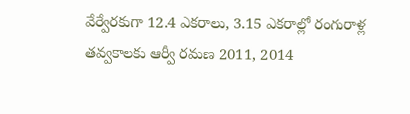వేర్వేరకుగా 12.4 ఎకరాలు, 3.15 ఎకరాల్లో రంగురాళ్ల తవ్వకాలకు ఆర్వీ రమణ 2011, 2014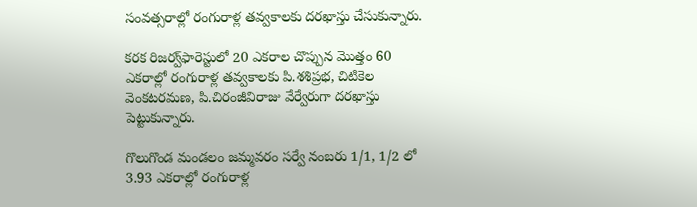సంవత్సరాల్లో రంగురాళ్ల తవ్వకాలకు దరఖాస్తు చేసుకున్నారు.

కరక రిజర్వ్‌ఫారెస్టులో 20 ఎకరాల చొప్పున మొత్తం 60 ఎకరాల్లో రంగురాళ్ల తవ్వకాలకు పి.శశిప్రభ, చిటికెల వెంకటరమణ, పి.చిరంజీవిరాజు వేర్వేరుగా దరఖాస్తు పెట్టుకున్నారు.

గొలుగొండ మండలం జమ్మవరం సర్వే నంబరు 1/1, 1/2 లో 3.93 ఎకరాల్లో రంగురాళ్ల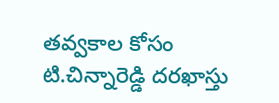తవ్వకాల కోసం టి.చిన్నారెడ్డి దరఖాస్తు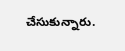చేసుకున్నారు.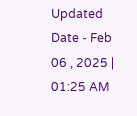Updated Date - Feb 06 , 2025 | 01:25 AM